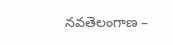నవతెలంగాణ –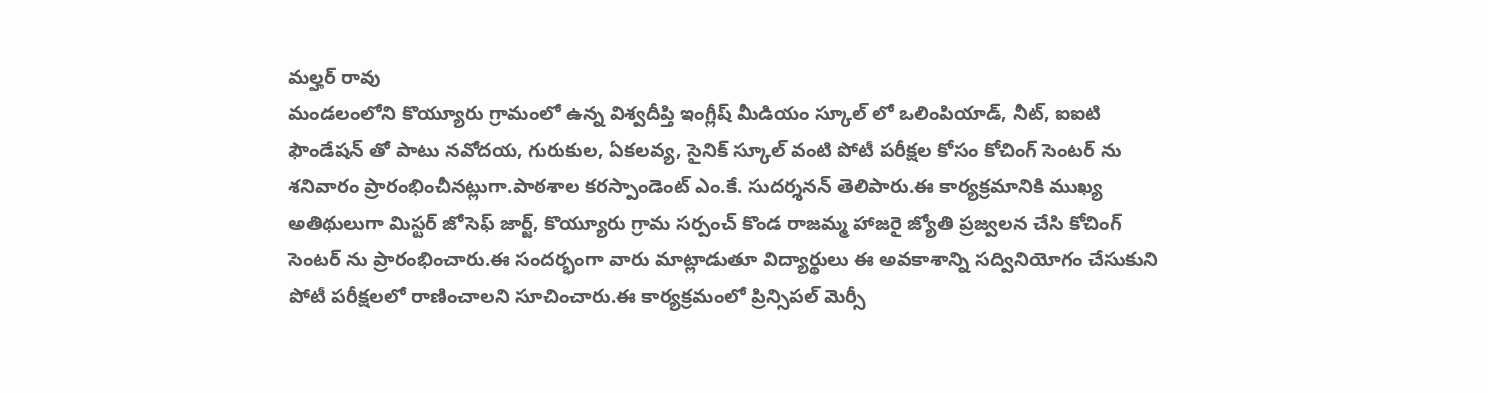మల్హర్ రావు
మండలంలోని కొయ్యూరు గ్రామంలో ఉన్న విశ్వదీప్తి ఇంగ్లీష్ మీడియం స్కూల్ లో ఒలింపియాడ్, నీట్, ఐఐటి ఫౌండేషన్ తో పాటు నవోదయ, గురుకుల, ఏకలవ్య, సైనిక్ స్కూల్ వంటి పోటీ పరీక్షల కోసం కోచింగ్ సెంటర్ ను శనివారం ప్రారంభించీనట్లుగా.పాఠశాల కరస్పాండెంట్ ఎం.కే. సుదర్శనన్ తెలిపారు.ఈ కార్యక్రమానికి ముఖ్య అతిథులుగా మిస్టర్ జోసెఫ్ జార్జ్, కొయ్యూరు గ్రామ సర్పంచ్ కొండ రాజమ్మ హాజరై జ్యోతి ప్రజ్వలన చేసి కోచింగ్ సెంటర్ ను ప్రారంభించారు.ఈ సందర్భంగా వారు మాట్లాడుతూ విద్యార్థులు ఈ అవకాశాన్ని సద్వినియోగం చేసుకుని పోటీ పరీక్షలలో రాణించాలని సూచించారు.ఈ కార్యక్రమంలో ప్రిన్సిపల్ మెర్సీ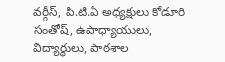వర్గీస్, పి.టి.ఏ అధ్యక్షులు కోడూరి సంతోష్, ఉపాధ్యాయులు, విద్యార్థులు, పాఠశాల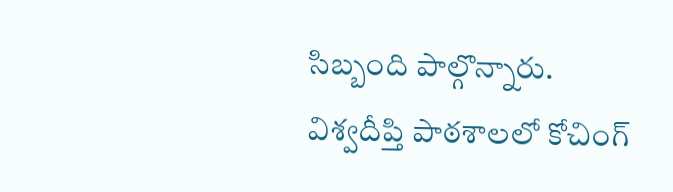సిబ్బంది పాల్గొన్నారు.
విశ్వదీప్తి పాఠశాలలో కోచింగ్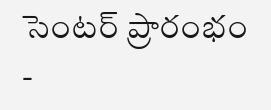సెంటర్ ప్రారంభం
-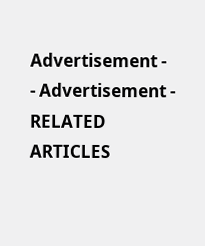Advertisement -
- Advertisement -
RELATED ARTICLES